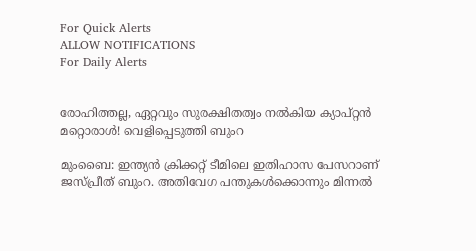For Quick Alerts
ALLOW NOTIFICATIONS
For Daily Alerts


രോഹിത്തല്ല, ഏറ്റവും സുരക്ഷിതത്വം നല്‍കിയ ക്യാപ്റ്റന്‍ മറ്റൊരാള്‍! വെളിപ്പെടുത്തി ബുംറ

മുംബൈ: ഇന്ത്യന്‍ ക്രിക്കറ്റ് ടീമിലെ ഇതിഹാസ പേസറാണ് ജസ്പ്രീത് ബുംറ. അതിവേഗ പന്തുകള്‍ക്കൊന്നും മിന്നല്‍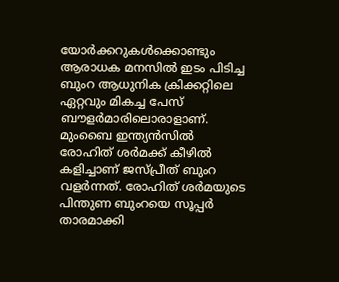യോര്‍ക്കറുകള്‍ക്കൊണ്ടും ആരാധക മനസില്‍ ഇടം പിടിച്ച ബുംറ ആധുനിക ക്രിക്കറ്റിലെ ഏറ്റവും മികച്ച പേസ് ബൗളര്‍മാരിലൊരാളാണ്. മുംബൈ ഇന്ത്യന്‍സില്‍ രോഹിത് ശര്‍മക്ക് കീഴില്‍ കളിച്ചാണ് ജസ്പ്രീത് ബുംറ വളര്‍ന്നത്. രോഹിത് ശര്‍മയുടെ പിന്തുണ ബുംറയെ സൂപ്പര്‍ താരമാക്കി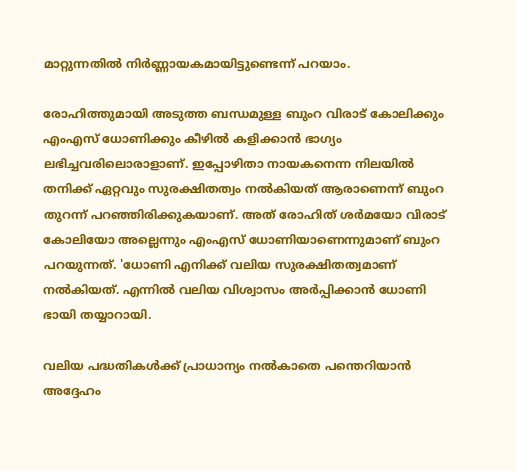മാറ്റുന്നതില്‍ നിര്‍ണ്ണായകമായിട്ടുണ്ടെന്ന് പറയാം.

രോഹിത്തുമായി അടുത്ത ബന്ധമുള്ള ബുംറ വിരാട് കോലിക്കും എംഎസ് ധോണിക്കും കീഴില്‍ കളിക്കാന്‍ ഭാഗ്യം ലഭിച്ചവരിലൊരാളാണ്. ഇപ്പോഴിതാ നായകനെന്ന നിലയില്‍ തനിക്ക് ഏറ്റവും സുരക്ഷിതത്വം നല്‍കിയത് ആരാണെന്ന് ബുംറ തുറന്ന് പറഞ്ഞിരിക്കുകയാണ്. അത് രോഹിത് ശര്‍മയോ വിരാട് കോലിയോ അല്ലെന്നും എംഎസ് ധോണിയാണെന്നുമാണ് ബുംറ പറയുന്നത്. 'ധോണി എനിക്ക് വലിയ സുരക്ഷിതത്വമാണ് നല്‍കിയത്. എന്നില്‍ വലിയ വിശ്വാസം അര്‍പ്പിക്കാന്‍ ധോണി ഭായി തയ്യാറായി.

വലിയ പദ്ധതികള്‍ക്ക് പ്രാധാന്യം നല്‍കാതെ പന്തെറിയാന്‍ അദ്ദേഹം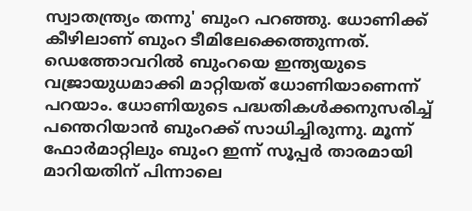സ്വാതന്ത്ര്യം തന്നു' ബുംറ പറഞ്ഞു. ധോണിക്ക് കീഴിലാണ് ബുംറ ടീമിലേക്കെത്തുന്നത്. ഡെത്തോവറില്‍ ബുംറയെ ഇന്ത്യയുടെ വജ്രായുധമാക്കി മാറ്റിയത് ധോണിയാണെന്ന് പറയാം. ധോണിയുടെ പദ്ധതികള്‍ക്കനുസരിച്ച് പന്തെറിയാന്‍ ബുംറക്ക് സാധിച്ചിരുന്നു. മൂന്ന് ഫോര്‍മാറ്റിലും ബുംറ ഇന്ന് സൂപ്പര്‍ താരമായി മാറിയതിന് പിന്നാലെ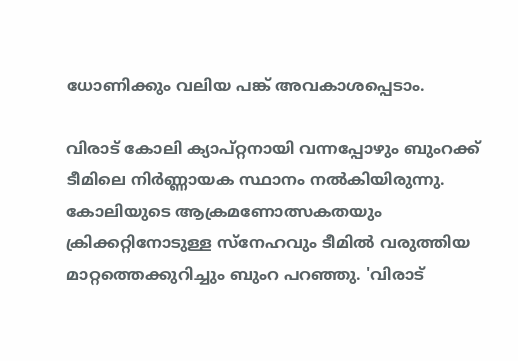ധോണിക്കും വലിയ പങ്ക് അവകാശപ്പെടാം.

വിരാട് കോലി ക്യാപ്റ്റനായി വന്നപ്പോഴും ബുംറക്ക് ടീമിലെ നിര്‍ണ്ണായക സ്ഥാനം നല്‍കിയിരുന്നു. കോലിയുടെ ആക്രമണോത്സകതയും ക്രിക്കറ്റിനോടുള്ള സ്‌നേഹവും ടീമില്‍ വരുത്തിയ മാറ്റത്തെക്കുറിച്ചും ബുംറ പറഞ്ഞു. 'വിരാട്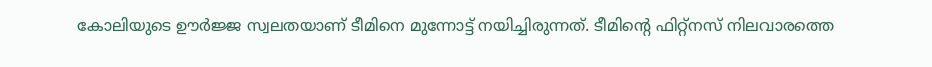കോലിയുടെ ഊര്‍ജ്ജ സ്വലതയാണ് ടീമിനെ മുന്നോട്ട് നയിച്ചിരുന്നത്. ടീമിന്റെ ഫിറ്റ്‌നസ് നിലവാരത്തെ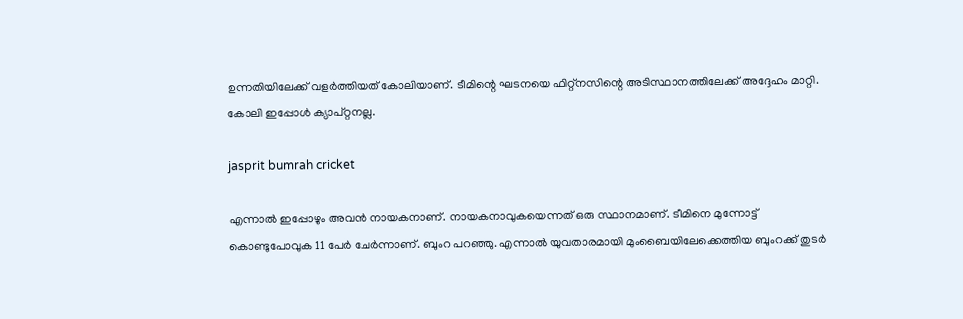ഉന്നതിയിലേക്ക് വളര്‍ത്തിയത് കോലിയാണ്. ടീമിന്റെ ഘടനയെ ഫിറ്റ്‌നസിന്റെ അടിസ്ഥാനത്തിലേക്ക് അദ്ദേഹം മാറ്റി. കോലി ഇപ്പോള്‍ ക്യാപ്റ്റനല്ല.

jasprit bumrah cricket

എന്നാല്‍ ഇപ്പോഴും അവന്‍ നായകനാണ്. നായകനാവുകയെന്നത് ഒരു സ്ഥാനമാണ്. ടീമിനെ മുന്നോട്ട് കൊണ്ടുപോവുക 11 പേര്‍ ചേര്‍ന്നാണ്. ബുംറ പറഞ്ഞു. എന്നാല്‍ യുവതാരമായി മുംബൈയിലേക്കെത്തിയ ബുംറക്ക് തുടര്‍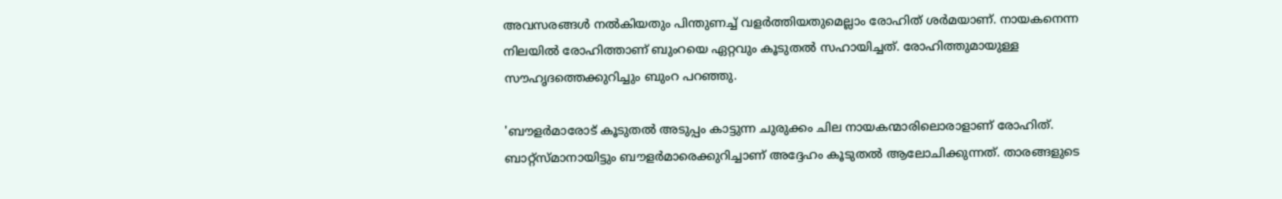അവസരങ്ങള്‍ നല്‍കിയതും പിന്തുണച്ച് വളര്‍ത്തിയതുമെല്ലാം രോഹിത് ശര്‍മയാണ്. നായകനെന്ന നിലയില്‍ രോഹിത്താണ് ബുംറയെ ഏറ്റവും കൂടുതല്‍ സഹായിച്ചത്. രോഹിത്തുമായുള്ള സൗഹൃദത്തെക്കുറിച്ചും ബുംറ പറഞ്ഞു.

'ബൗളര്‍മാരോട് കൂടുതല്‍ അടുപ്പം കാട്ടുന്ന ചുരുക്കം ചില നായകന്മാരിലൊരാളാണ് രോഹിത്. ബാറ്റ്‌സ്മാനായിട്ടും ബൗളര്‍മാരെക്കുറിച്ചാണ് അദ്ദേഹം കൂടുതല്‍ ആലോചിക്കുന്നത്. താരങ്ങളുടെ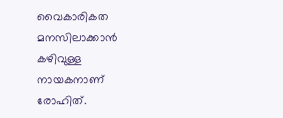വൈകാരികത മനസിലാക്കാന്‍ കഴിവുള്ള നായകനാണ് രോഹിത്.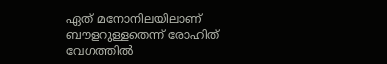ഏത് മനോനിലയിലാണ് ബൗളറുള്ളതെന്ന് രോഹിത് വേഗത്തില്‍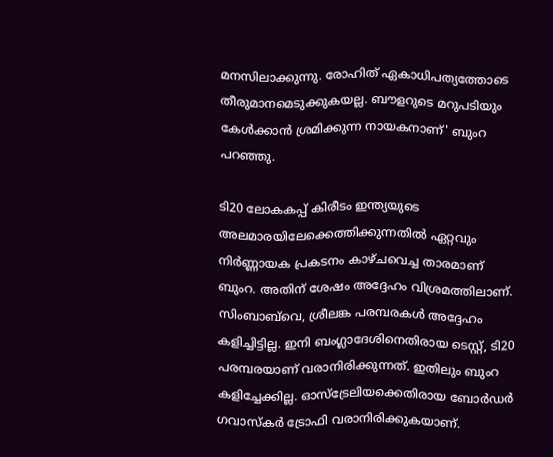മനസിലാക്കുന്നു. രോഹിത് ഏകാധിപത്യത്തോടെ തീരുമാനമെടുക്കുകയല്ല. ബൗളറുടെ മറുപടിയും കേള്‍ക്കാന്‍ ശ്രമിക്കുന്ന നായകനാണ്' ബുംറ പറഞ്ഞു.

ടി20 ലോകകപ്പ് കിരീടം ഇന്ത്യയുടെ അലമാരയിലേക്കെത്തിക്കുന്നതില്‍ ഏറ്റവും നിര്‍ണ്ണായക പ്രകടനം കാഴ്ചവെച്ച താരമാണ് ബുംറ. അതിന് ശേഷം അദ്ദേഹം വിശ്രമത്തിലാണ്. സിംബാബ്‌വെ, ശ്രീലങ്ക പരമ്പരകള്‍ അദ്ദേഹം കളിച്ചിട്ടില്ല. ഇനി ബംഗ്ലാദേശിനെതിരായ ടെസ്റ്റ്, ടി20 പരമ്പരയാണ് വരാനിരിക്കുന്നത്. ഇതിലും ബുംറ കളിച്ചേക്കില്ല. ഓസ്‌ട്രേലിയക്കെതിരായ ബോര്‍ഡര്‍ ഗവാസ്‌കര്‍ ട്രോഫി വരാനിരിക്കുകയാണ്.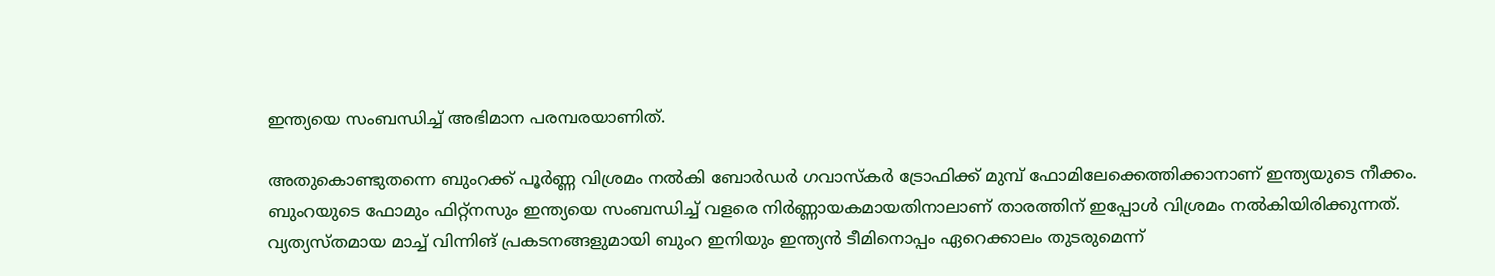ഇന്ത്യയെ സംബന്ധിച്ച് അഭിമാന പരമ്പരയാണിത്.

അതുകൊണ്ടുതന്നെ ബുംറക്ക് പൂര്‍ണ്ണ വിശ്രമം നല്‍കി ബോര്‍ഡര്‍ ഗവാസ്‌കര്‍ ട്രോഫിക്ക് മുമ്പ് ഫോമിലേക്കെത്തിക്കാനാണ് ഇന്ത്യയുടെ നീക്കം. ബുംറയുടെ ഫോമും ഫിറ്റ്‌നസും ഇന്ത്യയെ സംബന്ധിച്ച് വളരെ നിര്‍ണ്ണായകമായതിനാലാണ് താരത്തിന് ഇപ്പോള്‍ വിശ്രമം നല്‍കിയിരിക്കുന്നത്. വ്യത്യസ്തമായ മാച്ച് വിന്നിങ് പ്രകടനങ്ങളുമായി ബുംറ ഇനിയും ഇന്ത്യന്‍ ടീമിനൊപ്പം ഏറെക്കാലം തുടരുമെന്ന്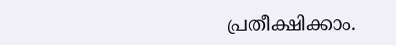പ്രതീക്ഷിക്കാം.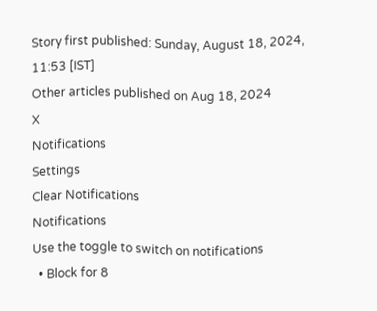Story first published: Sunday, August 18, 2024, 11:53 [IST]
Other articles published on Aug 18, 2024
X
Notifications
Settings
Clear Notifications
Notifications
Use the toggle to switch on notifications
  • Block for 8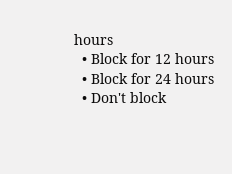hours
  • Block for 12 hours
  • Block for 24 hours
  • Don't block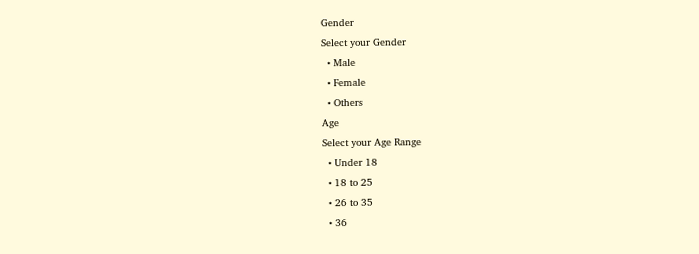Gender
Select your Gender
  • Male
  • Female
  • Others
Age
Select your Age Range
  • Under 18
  • 18 to 25
  • 26 to 35
  • 36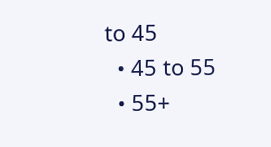to 45
  • 45 to 55
  • 55+